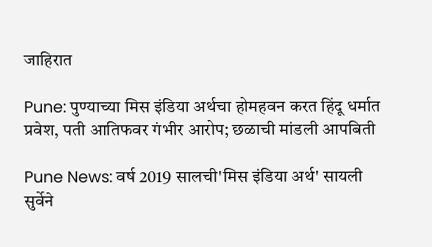जाहिरात

Pune: पुण्याच्या मिस इंडिया अर्थचा होमहवन करत हिंदू धर्मात प्रवेश, पती आतिफवर गंभीर आरोप; छळाची मांडली आपबिती

Pune News: वर्ष 2019 सालची'मिस इंडिया अर्थ' सायली सुर्वेने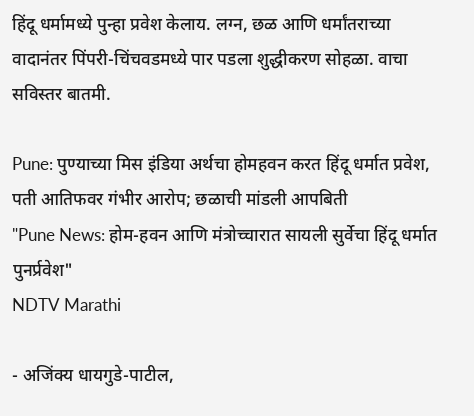हिंदू धर्मामध्ये पुन्हा प्रवेश केलाय. लग्न, छळ आणि धर्मांतराच्या वादानंतर पिंपरी-चिंचवडमध्ये पार पडला शुद्धीकरण सोहळा. वाचा सविस्तर बातमी.

Pune: पुण्याच्या मिस इंडिया अर्थचा होमहवन करत हिंदू धर्मात प्रवेश, पती आतिफवर गंभीर आरोप; छळाची मांडली आपबिती
"Pune News: होम-हवन आणि मंत्रोच्चारात सायली सुर्वेचा हिंदू धर्मात पुनर्प्रवेश"
NDTV Marathi

- अजिंक्य धायगुडे-पाटील,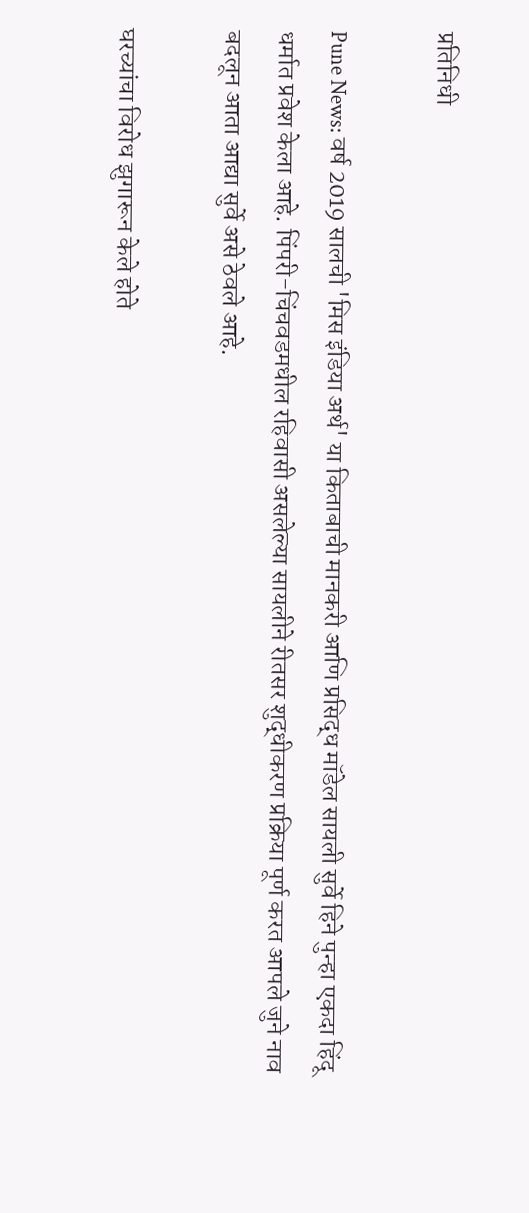प्रतिनिधी

Pune News: वर्ष 2019 सालची 'मिस इंडिया अर्थ' या किताबाची मानकरी आणि प्रसिद्ध मॉडेल सायली सुर्वे हिने पुन्हा एकदा हिंदू धर्मात प्रवेश केला आहे. पिंपरी-चिंचवडमधील रहिवासी असलेल्या सायलीने रीतसर शुद्धीकरण प्रक्रिया पूर्ण करत आपले जुने नाव बदलून आता आद्या सुर्वे असे ठेवले आहे.

घरच्यांचा विरोध झुगारून केले होते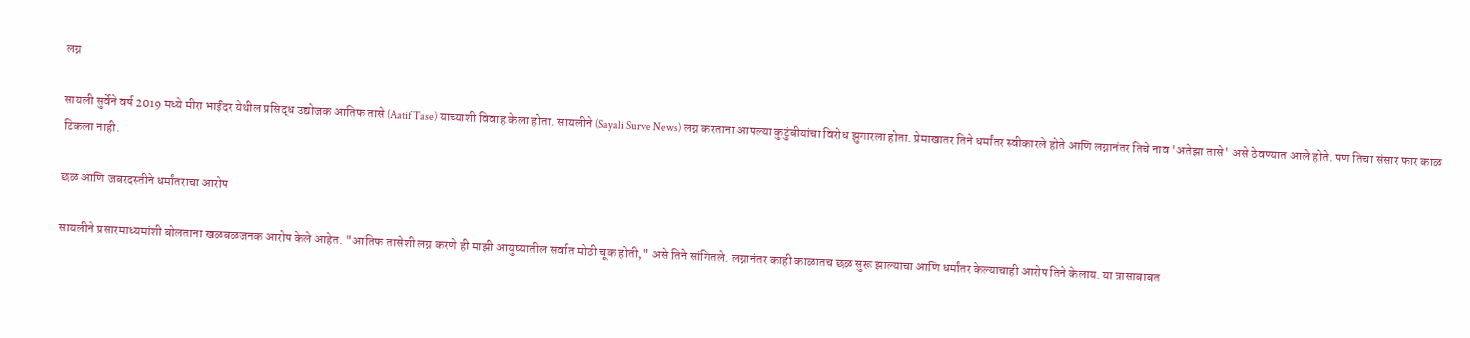लग्न

सायली सुर्वेने वर्ष 2019 मध्ये मीरा भाईंदर येथील प्रसिद्ध उद्योजक आतिफ तासे (Aatif Tase) याच्याशी विवाह केला होता. सायलीने (Sayali Surve News) लग्न करताना आपल्या कुटुंबीयांचा विरोध झुगारला होता. प्रेमाखातर तिने धर्मांतर स्वीकारले होते आणि लग्नानंतर तिचे नाव 'अतेझा तासे' असे ठेवण्यात आले होते. पण तिचा संसार फार काळ टिकला नाही.

छळ आणि जबरदस्तीने धर्मांतराचा आरोप

सायलीने प्रसारमाध्यमांशी बोलताना खळबळजनक आरोप केले आहेत. "आतिफ तासेशी लग्न करणे ही माझी आयुष्यातील सर्वात मोठी चूक होती," असे तिने सांगितले. लग्नानंतर काही काळातच छळ सुरू झाल्याचा आणि धर्मांतर केल्याचाही आरोप तिने केलाय. या त्रासाबाबत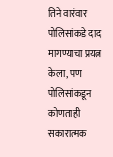तिने वारंवार पोलिसांकडे दाद मागण्याचा प्रयत्न केला, पण पोलिसांकडून कोणताही सकारात्मक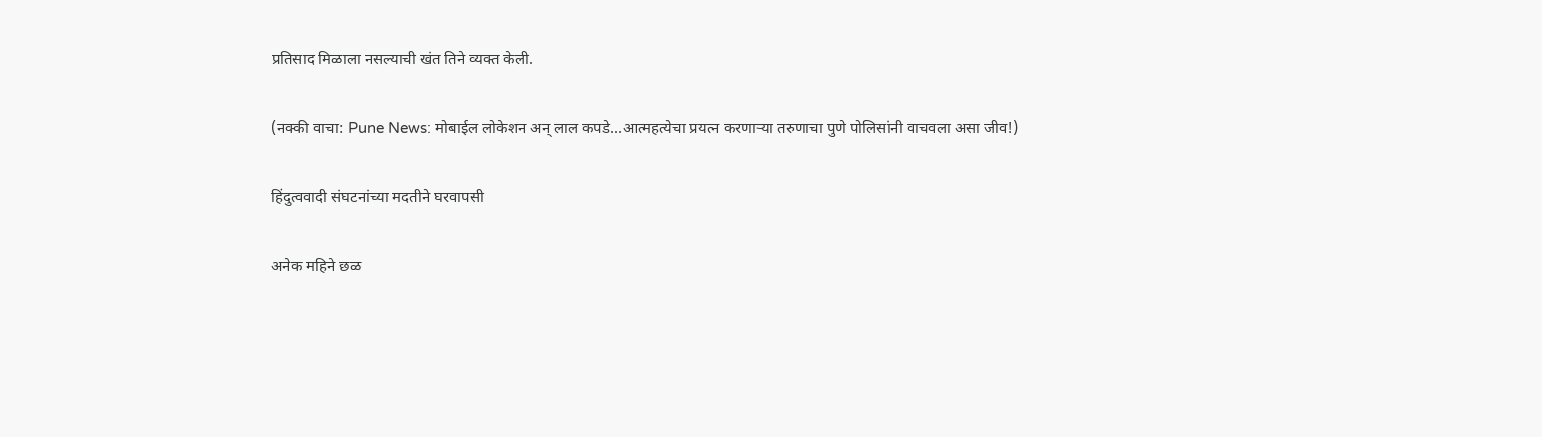प्रतिसाद मिळाला नसल्याची खंत तिने व्यक्त केली.

(नक्की वाचा: Pune News: मोबाईल लोकेशन अन् लाल कपडे...आत्महत्येचा प्रयत्न करणाऱ्या तरुणाचा पुणे पोलिसांनी वाचवला असा जीव!)

हिंदुत्ववादी संघटनांच्या मदतीने घरवापसी

अनेक महिने छळ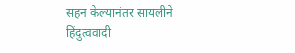सहन केल्यानंतर सायलीने हिंदुत्ववादी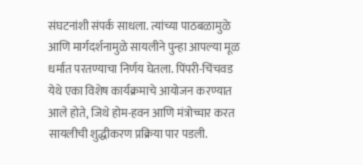संघटनांशी संपर्क साधला. त्यांच्या पाठबळामुळे आणि मार्गदर्शनामुळे सायलीने पुन्हा आपल्या मूळ धर्मात परतण्याचा निर्णय घेतला. पिंपरी-चिंचवड येथे एका विशेष कार्यक्रमाचे आयोजन करण्यात आले होते, जिथे होम-हवन आणि मंत्रोच्चार करत  सायलीची शुद्धीकरण प्रक्रिया पार पडली.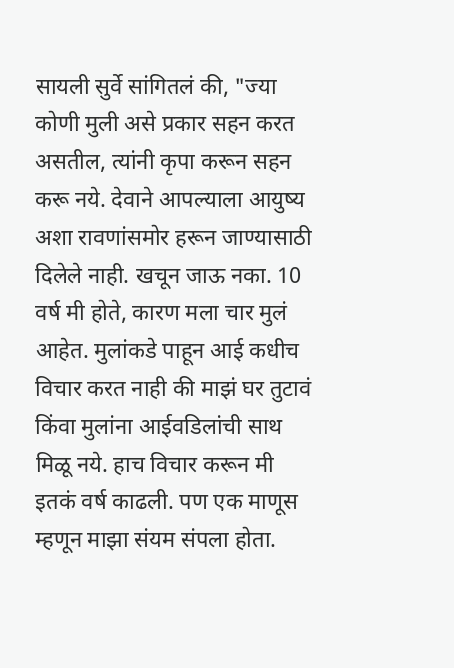सायली सुर्वे सांगितलं की, "ज्या कोणी मुली असे प्रकार सहन करत असतील, त्यांनी कृपा करून सहन करू नये. देवाने आपल्याला आयुष्य अशा रावणांसमोर हरून जाण्यासाठी दिलेले नाही. खचून जाऊ नका. 10 वर्ष मी होते, कारण मला चार मुलं आहेत. मुलांकडे पाहून आई कधीच विचार करत नाही की माझं घर तुटावं किंवा मुलांना आईवडिलांची साथ मिळू नये. हाच विचार करून मी इतकं वर्ष काढली. पण एक माणूस म्हणून माझा संयम संपला होता.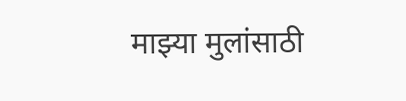माझ्या मुलांसाठी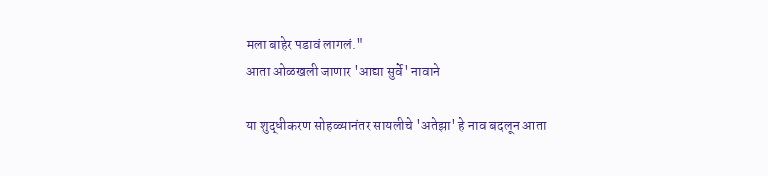मला बाहेर पडावं लागलं."
आता ओळखली जाणार 'आद्या सुर्वे' नावाने

या शुद्धीकरण सोहळ्यानंतर सायलीचे 'अतेझा' हे नाव बदलून आता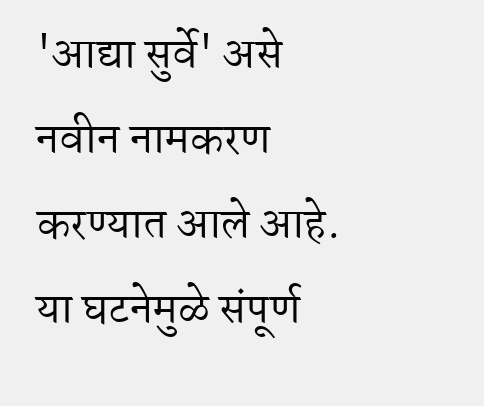'आद्या सुर्वे' असे नवीन नामकरण करण्यात आले आहे. या घटनेमुळे संपूर्ण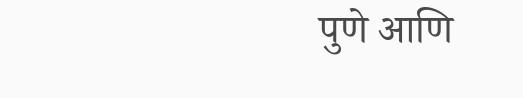पुणे आणि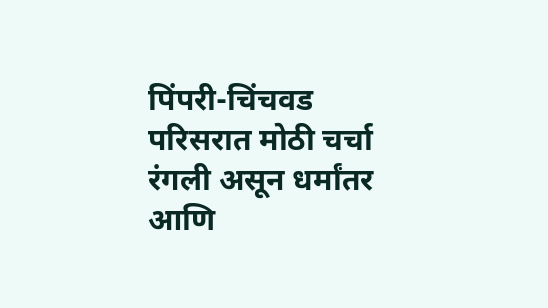पिंपरी-चिंचवड परिसरात मोठी चर्चा रंगली असून धर्मांतर आणि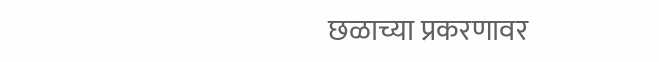छळाच्या प्रकरणावर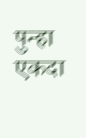पुन्हा एकदा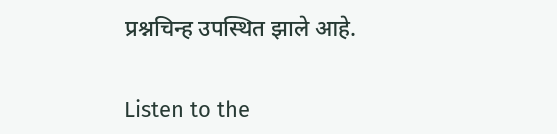प्रश्नचिन्ह उपस्थित झाले आहे.


Listen to the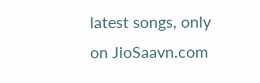latest songs, only on JioSaavn.com